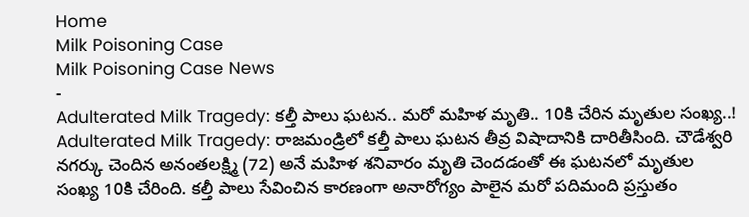Home
Milk Poisoning Case
Milk Poisoning Case News
-
Adulterated Milk Tragedy: కల్తీ పాలు ఘటన.. మరో మహిళ మృతి.. 10కి చేరిన మృతుల సంఖ్య..!
Adulterated Milk Tragedy: రాజమండ్రిలో కల్తీ పాలు ఘటన తీవ్ర విషాదానికి దారితీసింది. చౌడేశ్వరి నగర్కు చెందిన అనంతలక్ష్మి (72) అనే మహిళ శనివారం మృతి చెందడంతో ఈ ఘటనలో మృతుల సంఖ్య 10కి చేరింది. కల్తీ పాలు సేవించిన కారణంగా అనారోగ్యం పాలైన మరో పదిమంది ప్రస్తుతం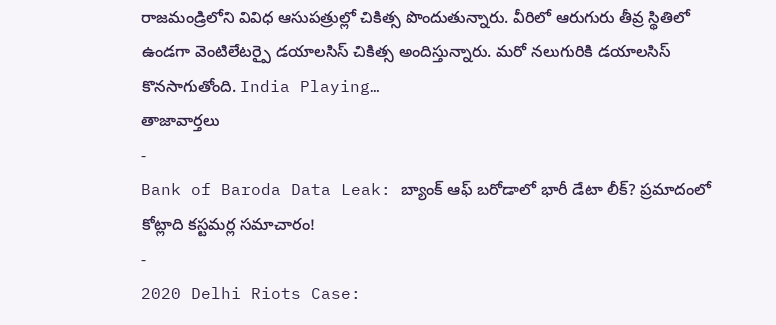రాజమండ్రిలోని వివిధ ఆసుపత్రుల్లో చికిత్స పొందుతున్నారు. వీరిలో ఆరుగురు తీవ్ర స్థితిలో ఉండగా వెంటిలేటర్పై డయాలసిస్ చికిత్స అందిస్తున్నారు. మరో నలుగురికి డయాలసిస్ కొనసాగుతోంది. India Playing…
తాజావార్తలు
-
Bank of Baroda Data Leak: బ్యాంక్ ఆఫ్ బరోడాలో భారీ డేటా లీక్? ప్రమాదంలో కోట్లాది కస్టమర్ల సమాచారం!
-
2020 Delhi Riots Case: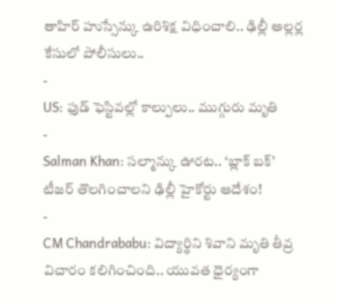తాహిర్ హుస్సేన్కు ఉరిశిక్ష విధించాలి.. ఢిల్లీ అల్లర్ల కేసులో పోలీసులు..
-
US: ఫుడ్ ఫెస్టివల్లో కాల్పులు.. ముగ్గురు మృతి
-
Salman Khan: సల్మాన్కు ఊరట.. ‘బ్లాక్ బక్’ టీజర్ తొలగించాలని ఢిల్లీ హైకోర్టు ఆదేశం!
-
CM Chandrababu: విద్యార్థిని శివాని మృతి తీవ్ర విచారం కలిగించింది.. యువత ధైర్యంగా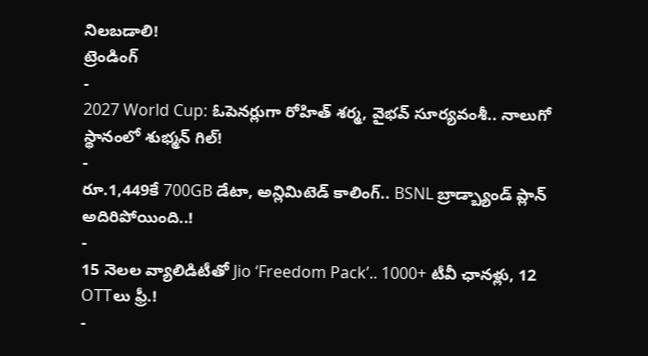నిలబడాలి!
ట్రెండింగ్
-
2027 World Cup: ఓపెనర్లుగా రోహిత్ శర్మ, వైభవ్ సూర్యవంశీ.. నాలుగో స్థానంలో శుభ్మన్ గిల్!
-
రూ.1,449కే 700GB డేటా, అన్లిమిటెడ్ కాలింగ్.. BSNL బ్రాడ్బ్యాండ్ ప్లాన్ అదిరిపోయింది..!
-
15 నెలల వ్యాలిడిటీతో Jio ‘Freedom Pack’.. 1000+ టీవీ ఛానళ్లు, 12 OTTలు ఫ్రీ.!
-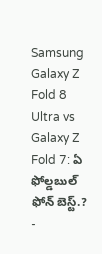Samsung Galaxy Z Fold 8 Ultra vs Galaxy Z Fold 7: ఏ ఫోల్డబుల్ ఫోన్ బెస్ట్.?
-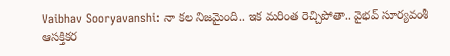Vaibhav Sooryavanshi: నా కల నిజమైంది.. ఇక మరింత రెచ్చిపోతా.. వైభవ్ సూర్యవంశీ ఆసక్తికర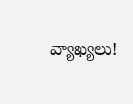వ్యాఖ్యలు!